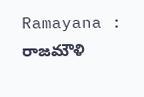Ramayana : రాజమౌళి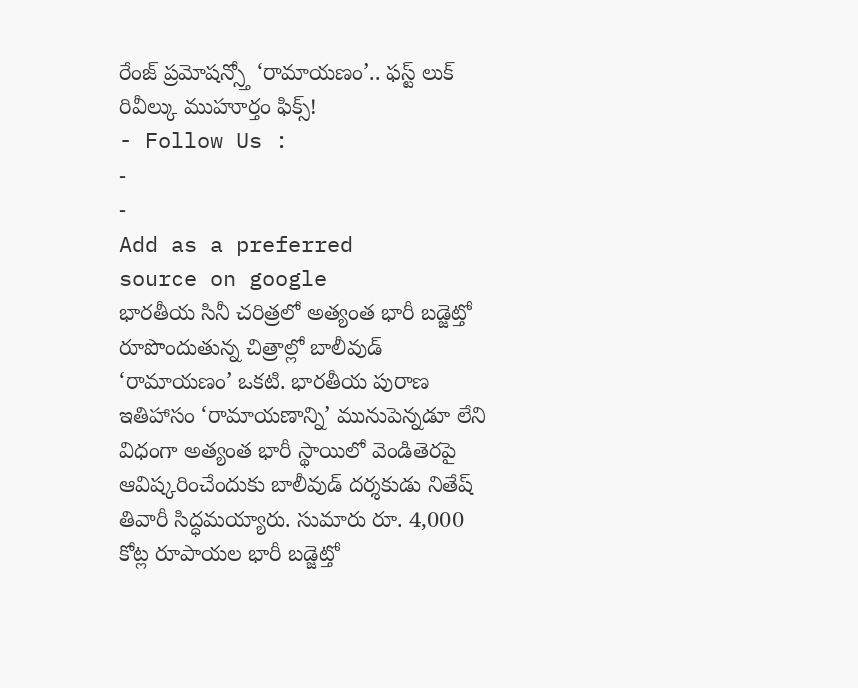రేంజ్ ప్రమోషన్స్తో ‘రామాయణం’.. ఫస్ట్ లుక్ రివీల్కు ముహూర్తం ఫిక్స్!
- Follow Us :
-
-
Add as a preferred
source on google
భారతీయ సినీ చరిత్రలో అత్యంత భారీ బడ్జెట్తో రూపొందుతున్న చిత్రాల్లో బాలీవుడ్ ‘రామాయణం’ ఒకటి. భారతీయ పురాణ ఇతిహాసం ‘రామాయణాన్ని’ మునుపెన్నడూ లేని విధంగా అత్యంత భారీ స్థాయిలో వెండితెరపై ఆవిష్కరించేందుకు బాలీవుడ్ దర్శకుడు నితేష్ తివారీ సిద్ధమయ్యారు. సుమారు రూ. 4,000 కోట్ల రూపాయల భారీ బడ్జెట్తో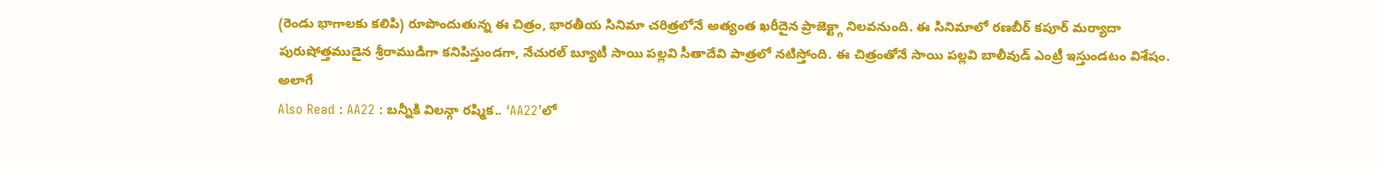(రెండు భాగాలకు కలిపి) రూపొందుతున్న ఈ చిత్రం, భారతీయ సినిమా చరిత్రలోనే అత్యంత ఖరీదైన ప్రాజెక్ట్గా నిలవనుంది. ఈ సినిమాలో రణబీర్ కపూర్ మర్యాదా పురుషోత్తముడైన శ్రీరాముడిగా కనిపిస్తుండగా, నేచురల్ బ్యూటీ సాయి పల్లవి సీతాదేవి పాత్రలో నటిస్తోంది. ఈ చిత్రంతోనే సాయి పల్లవి బాలీవుడ్ ఎంట్రీ ఇస్తుండటం విశేషం. అలాగే
Also Read : AA22 : బన్నీకి విలన్గా రష్మిక.. ‘AA22’లో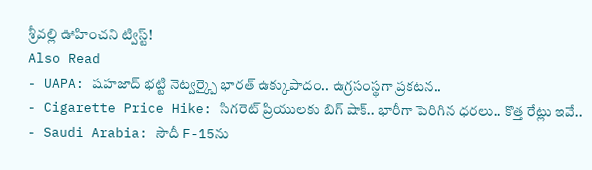శ్రీవల్లి ఊహించని ట్విస్ట్!
Also Read
- UAPA: షహజాద్ భట్టి నెట్వర్క్పై భారత్ ఉక్కుపాదం.. ఉగ్రసంస్థగా ప్రకటన..
- Cigarette Price Hike: సిగరెట్ ప్రియులకు బిగ్ షాక్.. భారీగా పెరిగిన ధరలు.. కొత్త రేట్లు ఇవే..
- Saudi Arabia: సౌదీ F-15ను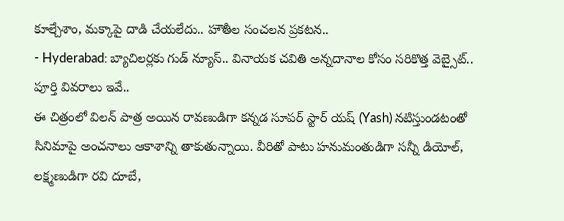కూల్చేశాం, మక్కాపై దాడి చేయలేదు.. హౌతీల సంచలన ప్రకటన..
- Hyderabad: బ్యాచిలర్లకు గుడ్ న్యూస్.. వినాయక చవితి అన్నదానాల కోసం సరికొత్త వెబ్సైట్.. పూర్తి వివరాలు ఇవే..
ఈ చిత్రంలో విలన్ పాత్ర అయిన రావణుడిగా కన్నడ సూపర్ స్టార్ యష్ (Yash) నటిస్తుండటంతో సినిమాపై అంచనాలు ఆకాశాన్ని తాకుతున్నాయి. వీరితో పాటు హనుమంతుడిగా సన్నీ డియోల్, లక్ష్మణుడిగా రవి దూబే,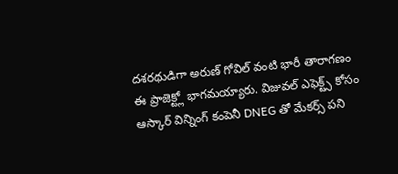దశరథుడిగా అరుణ్ గోవిల్ వంటి భారీ తారాగణం ఈ ప్రాజెక్ట్లో భాగమయ్యారు. విజువల్ ఎఫెక్ట్స్ కోసం ఆస్కార్ విన్నింగ్ కంపెనీ DNEG తో మేకర్స్ పని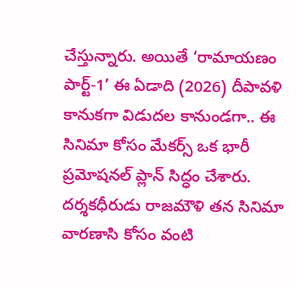చేస్తున్నారు. అయితే ‘రామాయణం పార్ట్-1’ ఈ ఏడాది (2026) దీపావళి కానుకగా విడుదల కానుండగా.. ఈ సినిమా కోసం మేకర్స్ ఒక భారీ ప్రమోషనల్ ప్లాన్ సిద్ధం చేశారు. దర్శకధీరుడు రాజమౌళి తన సినిమా వారణాసి కోసం వంటి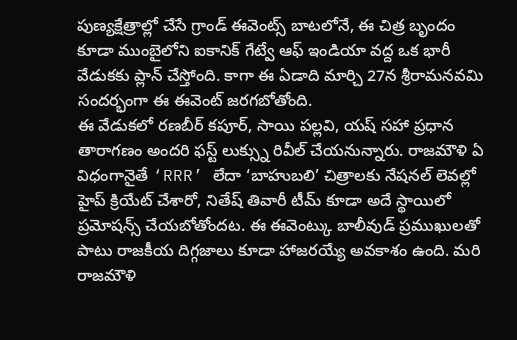పుణ్యక్షేత్రాల్లో చేసే గ్రాండ్ ఈవెంట్స్ బాటలోనే, ఈ చిత్ర బృందం కూడా ముంబైలోని ఐకానిక్ గేట్వే ఆఫ్ ఇండియా వద్ద ఒక భారీ వేడుకకు ప్లాన్ చేస్తోంది. కాగా ఈ ఏడాది మార్చి 27న శ్రీరామనవమి సందర్భంగా ఈ ఈవెంట్ జరగబోతోంది.
ఈ వేడుకలో రణబీర్ కపూర్, సాయి పల్లవి, యష్ సహా ప్రధాన తారాగణం అందరి ఫస్ట్ లుక్స్ను రివీల్ చేయనున్నారు. రాజమౌళి ఏ విధంగానైతే ‘RRR’ లేదా ‘బాహుబలి’ చిత్రాలకు నేషనల్ లెవల్లో హైప్ క్రియేట్ చేశారో, నితేష్ తివారీ టీమ్ కూడా అదే స్థాయిలో ప్రమోషన్స్ చేయబోతోందట. ఈ ఈవెంట్కు బాలీవుడ్ ప్రముఖులతో పాటు రాజకీయ దిగ్గజాలు కూడా హాజరయ్యే అవకాశం ఉంది. మరి రాజమౌళి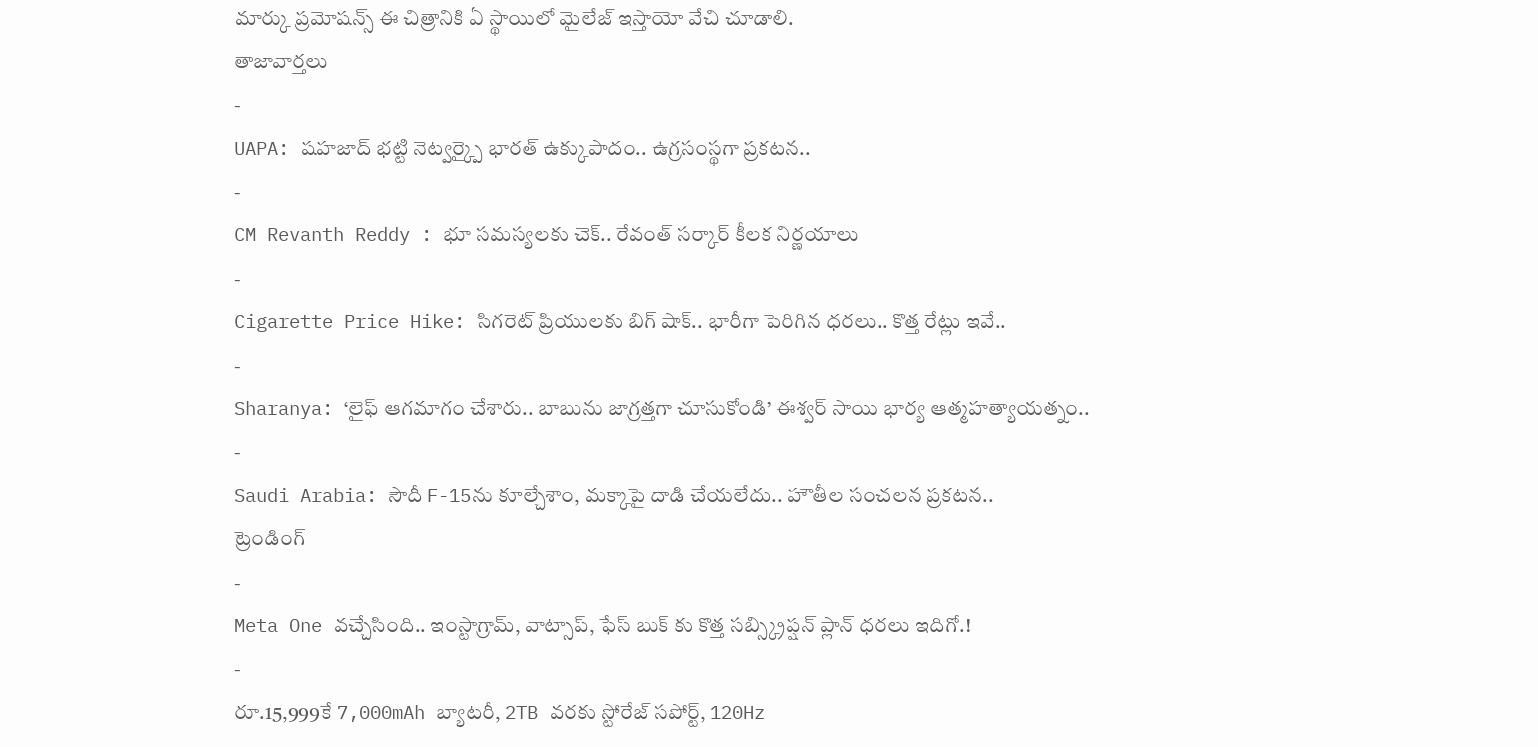మార్కు ప్రమోషన్స్ ఈ చిత్రానికి ఏ స్థాయిలో మైలేజ్ ఇస్తాయో వేచి చూడాలి.
తాజావార్తలు
-
UAPA: షహజాద్ భట్టి నెట్వర్క్పై భారత్ ఉక్కుపాదం.. ఉగ్రసంస్థగా ప్రకటన..
-
CM Revanth Reddy : భూ సమస్యలకు చెక్.. రేవంత్ సర్కార్ కీలక నిర్ణయాలు
-
Cigarette Price Hike: సిగరెట్ ప్రియులకు బిగ్ షాక్.. భారీగా పెరిగిన ధరలు.. కొత్త రేట్లు ఇవే..
-
Sharanya: ‘లైఫ్ ఆగమాగం చేశారు.. బాబును జాగ్రత్తగా చూసుకోండి’ ఈశ్వర్ సాయి భార్య ఆత్మహత్యాయత్నం..
-
Saudi Arabia: సౌదీ F-15ను కూల్చేశాం, మక్కాపై దాడి చేయలేదు.. హౌతీల సంచలన ప్రకటన..
ట్రెండింగ్
-
Meta One వచ్చేసింది.. ఇంస్టాగ్రామ్, వాట్సాప్, ఫేస్ బుక్ కు కొత్త సబ్స్క్రిప్షన్ ప్లాన్ ధరలు ఇదిగో.!
-
రూ.15,999కే 7,000mAh బ్యాటరీ, 2TB వరకు స్టోరేజ్ సపోర్ట్, 120Hz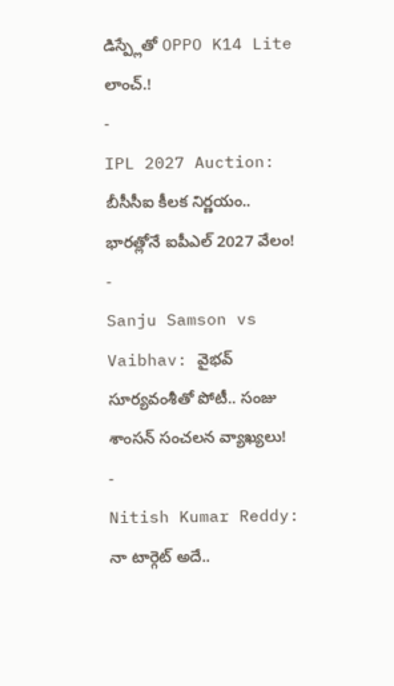డిస్ప్లేతో OPPO K14 Lite లాంచ్.!
-
IPL 2027 Auction: బీసీసీఐ కీలక నిర్ణయం.. భారత్లోనే ఐపీఎల్ 2027 వేలం!
-
Sanju Samson vs Vaibhav: వైభవ్ సూర్యవంశీతో పోటీ.. సంజు శాంసన్ సంచలన వ్యాఖ్యలు!
-
Nitish Kumar Reddy: నా టార్గెట్ అదే..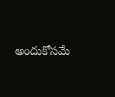అందుకోసమే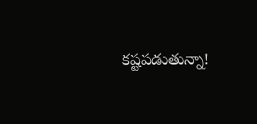కష్టపడుతున్నా!